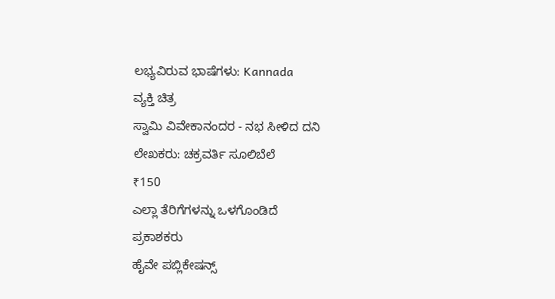ಲಭ್ಯವಿರುವ ಭಾಷೆಗಳು: Kannada
ವ್ಯಕ್ತಿ ಚಿತ್ರ
ಸ್ವಾಮಿ ವಿವೇಕಾನಂದರ - ನಭ ಸೀಳಿದ ದನಿ
ಲೇಖಕರು: ಚಕ್ರವರ್ತಿ ಸೂಲಿಬೆಲೆ
₹150
ಎಲ್ಲಾ ತೆರಿಗೆಗಳನ್ನು ಒಳಗೊಂಡಿದೆ
ಪ್ರಕಾಶಕರು
ಹೈವೇ ಪಬ್ಲಿಕೇಷನ್ಸ್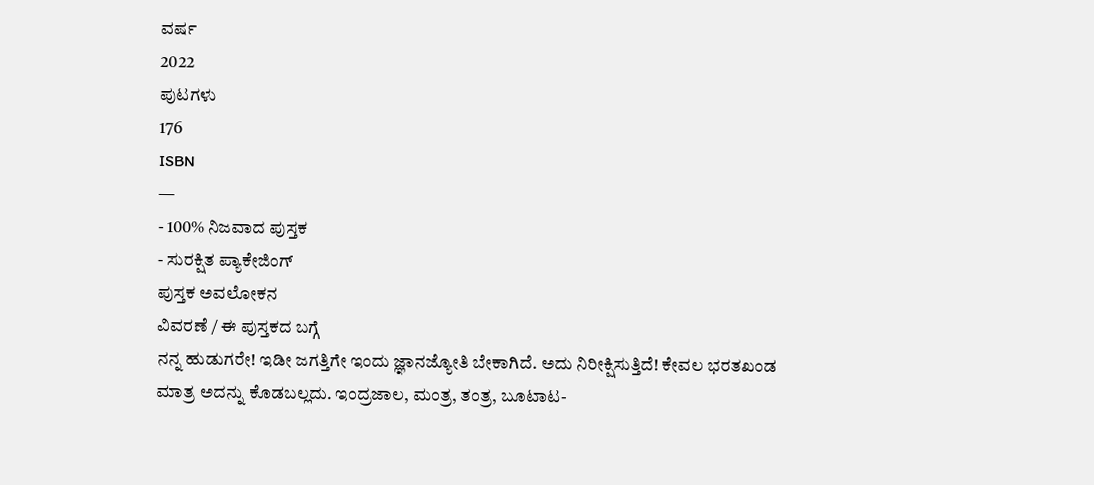ವರ್ಷ
2022
ಪುಟಗಳು
176
ISBN
—
- 100% ನಿಜವಾದ ಪುಸ್ತಕ
- ಸುರಕ್ಷಿತ ಪ್ಯಾಕೇಜಿಂಗ್
ಪುಸ್ತಕ ಅವಲೋಕನ
ವಿವರಣೆ / ಈ ಪುಸ್ತಕದ ಬಗ್ಗೆ
ನನ್ನ ಹುಡುಗರೇ! ಇಡೀ ಜಗತ್ತಿಗೇ ಇಂದು ಜ್ಞಾನಜ್ಯೋತಿ ಬೇಕಾಗಿದೆ. ಅದು ನಿರೀಕ್ಷಿಸುತ್ತಿದೆ! ಕೇವಲ ಭರತಖಂಡ ಮಾತ್ರ ಅದನ್ನು ಕೊಡಬಲ್ಲದು. ಇಂದ್ರಜಾಲ, ಮಂತ್ರ, ತಂತ್ರ, ಬೂಟಾಟ-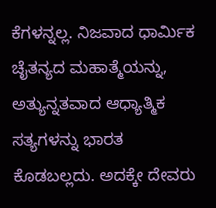ಕೆಗಳನ್ನಲ್ಲ. ನಿಜವಾದ ಧಾರ್ಮಿಕ ಚೈತನ್ಯದ ಮಹಾತ್ಮೆಯನ್ನು, ಅತ್ಯುನ್ನತವಾದ ಆಧ್ಯಾತ್ಮಿಕ ಸತ್ಯಗಳನ್ನು ಭಾರತ ಕೊಡಬಲ್ಲದು. ಅದಕ್ಕೇ ದೇವರು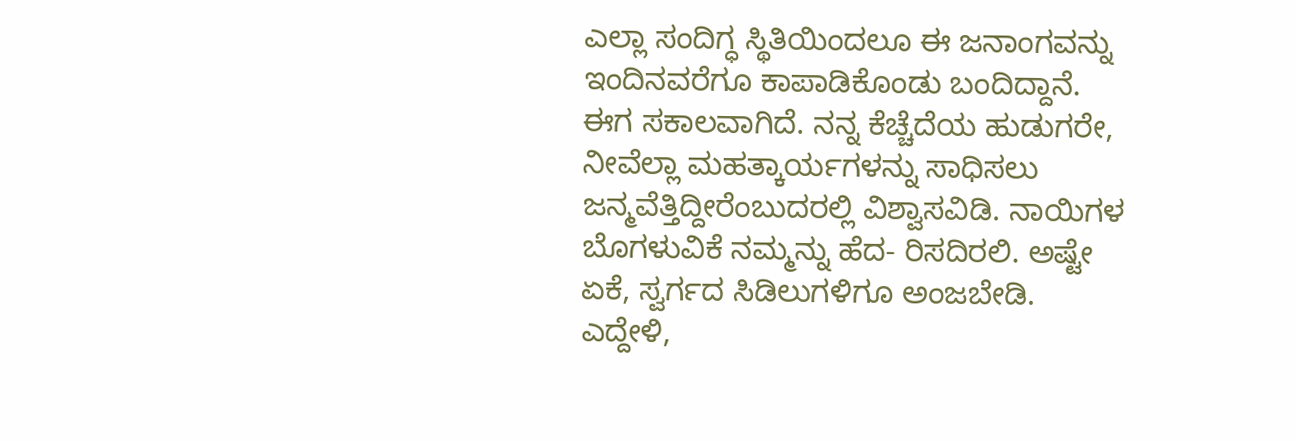ಎಲ್ಲಾ ಸಂದಿಗ್ಧ ಸ್ಥಿತಿಯಿಂದಲೂ ಈ ಜನಾಂಗವನ್ನು ಇಂದಿನವರೆಗೂ ಕಾಪಾಡಿಕೊಂಡು ಬಂದಿದ್ದಾನೆ. ಈಗ ಸಕಾಲವಾಗಿದೆ. ನನ್ನ ಕೆಚ್ಚೆದೆಯ ಹುಡುಗರೇ, ನೀವೆಲ್ಲಾ ಮಹತ್ಕಾರ್ಯಗಳನ್ನು ಸಾಧಿಸಲು ಜನ್ಮವೆತ್ತಿದ್ದೀರೆಂಬುದರಲ್ಲಿ ವಿಶ್ವಾಸವಿಡಿ. ನಾಯಿಗಳ ಬೊಗಳುವಿಕೆ ನಮ್ಮನ್ನು ಹೆದ- ರಿಸದಿರಲಿ. ಅಷ್ಟೇ ಏಕೆ, ಸ್ವರ್ಗದ ಸಿಡಿಲುಗಳಿಗೂ ಅಂಜಬೇಡಿ. ಎದ್ದೇಳಿ,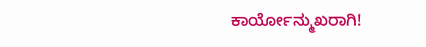ಕಾರ್ಯೋನ್ಮುಖರಾಗಿ!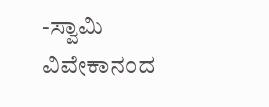-ಸ್ವಾಮಿ ವಿವೇಕಾನಂದ